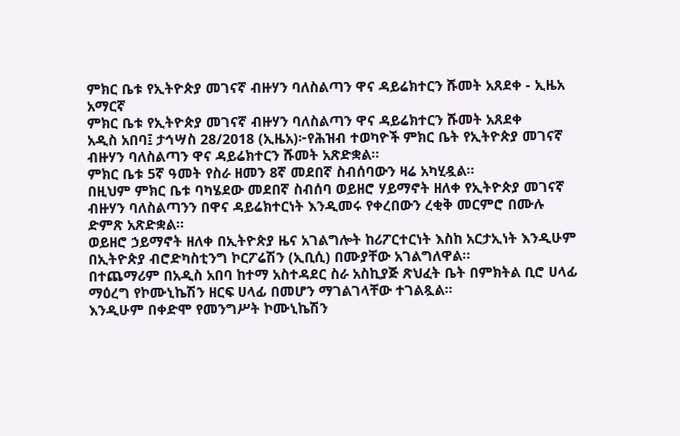ምክር ቤቱ የኢትዮጵያ መገናኛ ብዙሃን ባለስልጣን ዋና ዳይሬክተርን ሹመት አጸደቀ - ኢዜአ አማርኛ
ምክር ቤቱ የኢትዮጵያ መገናኛ ብዙሃን ባለስልጣን ዋና ዳይሬክተርን ሹመት አጸደቀ
አዲስ አበባ፤ ታኅሣስ 28/2018 (ኢዜአ)፦የሕዝብ ተወካዮች ምክር ቤት የኢትዮጵያ መገናኛ ብዙሃን ባለስልጣን ዋና ዳይሬክተርን ሹመት አጽድቋል።
ምክር ቤቱ 5ኛ ዓመት የስራ ዘመን 8ኛ መደበኛ ስብሰባውን ዛሬ አካሂዷል።
በዚህም ምክር ቤቱ ባካሄደው መደበኛ ስብሰባ ወይዘሮ ሃይማኖት ዘለቀ የኢትዮጵያ መገናኛ ብዙሃን ባለስልጣንን በዋና ዳይሬክተርነት እንዲመሩ የቀረበውን ረቂቅ መርምሮ በሙሉ ድምጽ አጽድቋል፡፡
ወይዘሮ ኃይማኖት ዘለቀ በኢትዮጵያ ዜና አገልግሎት ከሪፖርተርነት እስከ አርታኢነት እንዲሁም በኢትዮጵያ ብሮድካስቲንግ ኮርፖሬሽን (ኢቢሲ) በሙያቸው አገልግለዋል፡፡
በተጨማሪም በአዲስ አበባ ከተማ አስተዳደር ስራ አስኪያጅ ጽህፈት ቤት በምክትል ቢሮ ሀላፊ ማዕረግ የኮሙኒኬሽን ዘርፍ ሀላፊ በመሆን ማገልገላቸው ተገልጿል፡፡
እንዲሁም በቀድሞ የመንግሥት ኮሙኒኬሽን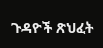ጉዳዮች ጽህፈት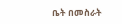ቤት በመስራት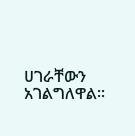ሀገራቸውን አገልግለዋል፡፡